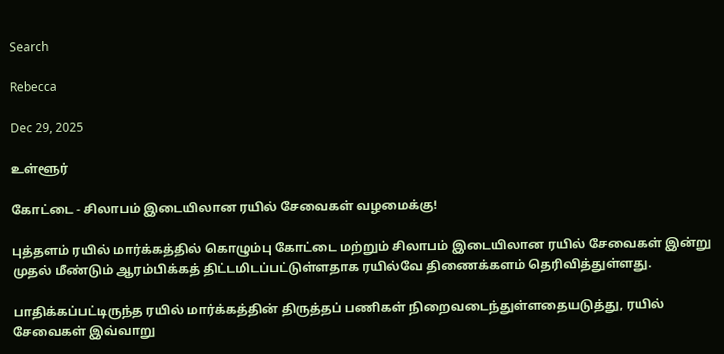Search

Rebecca

Dec 29, 2025

உள்ளூர்

கோட்டை - சிலாபம் இடையிலான ரயில் சேவைகள் வழமைக்கு!

புத்தளம் ரயில் மார்க்கத்தில் கொழும்பு கோட்டை மற்றும் சிலாபம் இடையிலான ரயில் சேவைகள் இன்று முதல் மீண்டும் ஆரம்பிக்கத் திட்டமிடப்பட்டுள்ளதாக ரயில்வே திணைக்களம் தெரிவித்துள்ளது.

பாதிக்கப்பட்டிருந்த ரயில் மார்க்கத்தின் திருத்தப் பணிகள் நிறைவடைந்துள்ளதையடுத்து, ரயில் சேவைகள் இவ்வாறு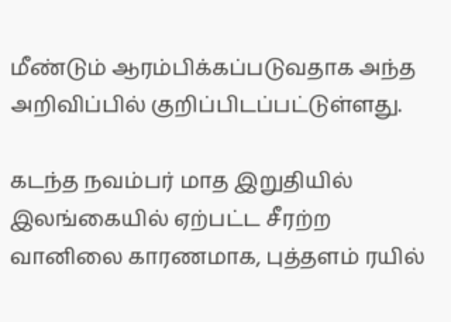மீண்டும் ஆரம்பிக்கப்படுவதாக அந்த அறிவிப்பில் குறிப்பிடப்பட்டுள்ளது.

கடந்த நவம்பர் மாத இறுதியில் இலங்கையில் ஏற்பட்ட சீரற்ற வானிலை காரணமாக, புத்தளம் ரயில்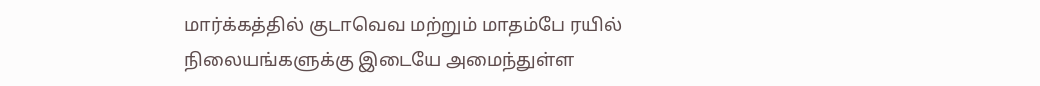மார்க்கத்தில் குடாவெவ மற்றும் மாதம்பே ரயில் நிலையங்களுக்கு இடையே அமைந்துள்ள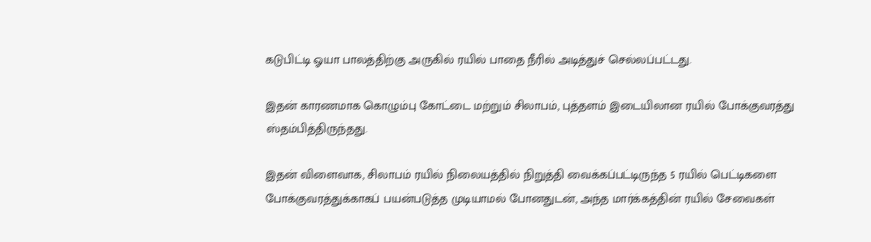கடுபிட்டி ஓயா பாலத்திற்கு அருகில் ரயில் பாதை நீரில் அடித்துச் செல்லப்பட்டது.

இதன் காரணமாக கொழும்பு கோட்டை மற்றும் சிலாபம், புத்தளம் இடையிலான ரயில் போக்குவரத்து ஸ்தம்பித்திருந்தது.

இதன் விளைவாக, சிலாபம் ரயில் நிலையத்தில் நிறுத்தி வைக்கப்பட்டிருந்த 5 ரயில் பெட்டிகளை போக்குவரத்துக்காகப் பயன்படுத்த முடியாமல் போனதுடன், அந்த மார்க்கத்தின் ரயில் சேவைகள்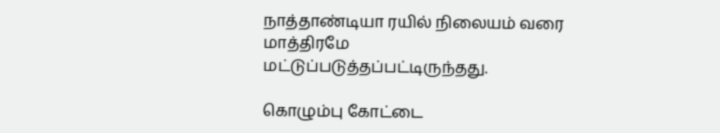நாத்தாண்டியா ரயில் நிலையம் வரை மாத்திரமே மட்டுப்படுத்தப்பட்டிருந்தது.

கொழும்பு கோட்டை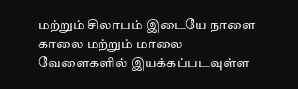மற்றும் சிலாபம் இடையே நாளை காலை மற்றும் மாலை வேளைகளில் இயக்கப்படவுள்ள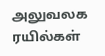அலுவலக ரயில்கள்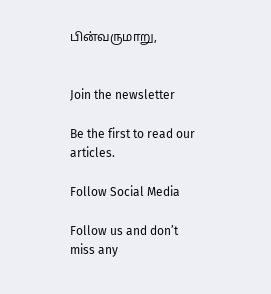பின்வருமாறு,


Join the newsletter

Be the first to read our articles.

Follow Social Media

Follow us and don’t miss any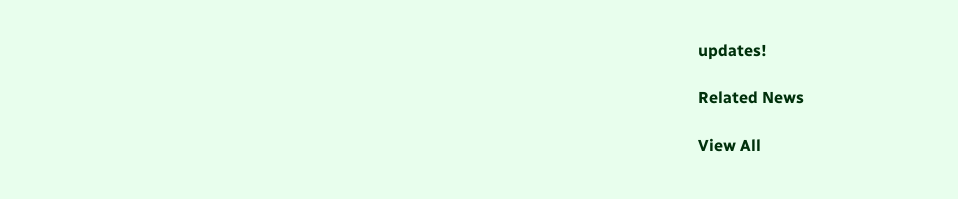updates!

Related News

View All